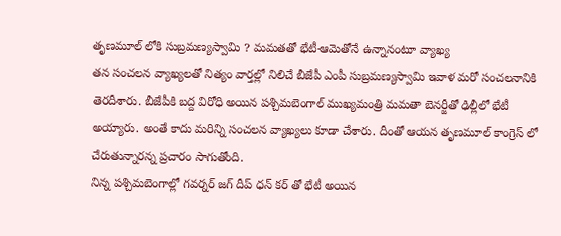తృణమూల్ లోకి సుబ్రమణ్యస్వామి ? మమతతో భేటీ-ఆమెతోనే ఉన్నానంటూ వ్యాఖ్య
తన సంచలన వ్యాఖ్యలతో నిత్యం వార్తల్లో నిలిచే బీజేపీ ఎంపీ సుబ్రమణ్యస్వామి ఇవాళ మరో సంచలనానికి తెరదీశారు. బీజేపీకి బద్ద విరోధి అయిన పశ్చిమబెంగాల్ ముఖ్యమంత్రి మమతా బెనర్జీతో ఢిల్లీలో భేటీ అయ్యారు. అంతే కాదు మరిన్ని సంచలన వ్యాఖ్యలు కూడా చేశారు. దీంతో ఆయన తృణమూల్ కాంగ్రెస్ లో చేరుతున్నారన్న ప్రచారం సాగుతోంది.
నిన్న పశ్చిమబెంగాల్లో గవర్నర్ జగ్ దీప్ ధన్ కర్ తో భేటీ అయిన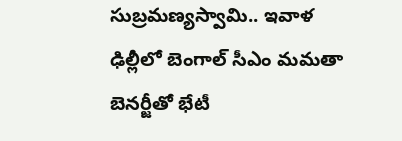సుబ్రమణ్యస్వామి.. ఇవాళ ఢిల్లీలో బెంగాల్ సీఎం మమతా బెనర్జీతో భేటీ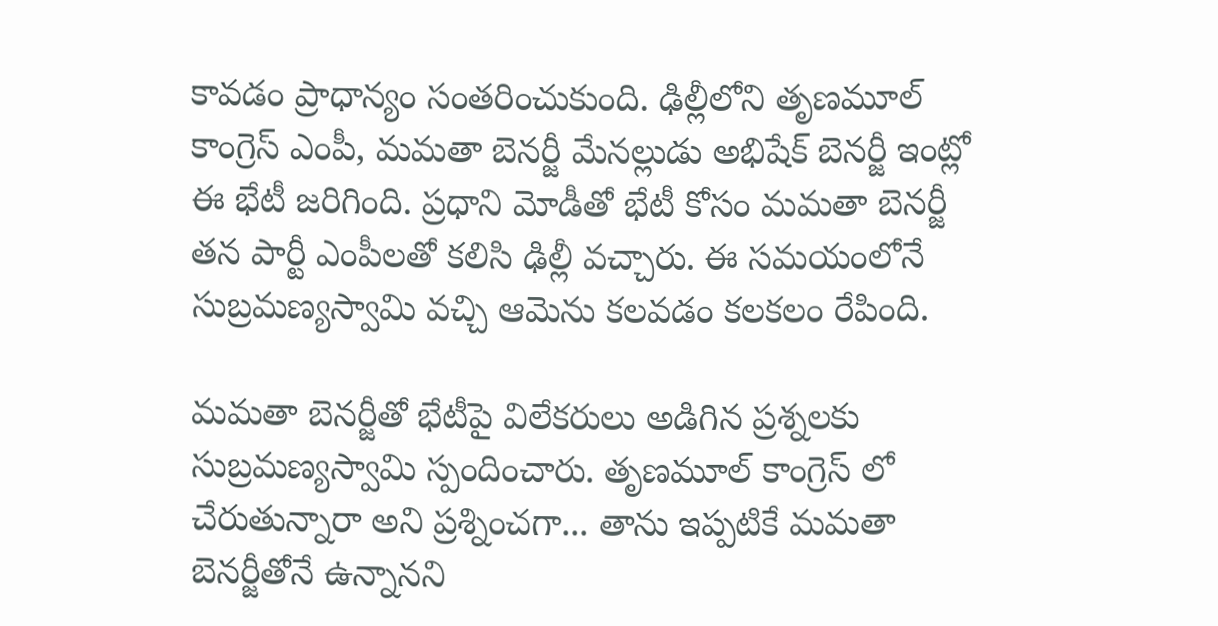కావడం ప్రాధాన్యం సంతరించుకుంది. ఢిల్లీలోని తృణమూల్ కాంగ్రెస్ ఎంపీ, మమతా బెనర్జీ మేనల్లుడు అభిషేక్ బెనర్జీ ఇంట్లో ఈ భేటీ జరిగింది. ప్రధాని మోడీతో భేటీ కోసం మమతా బెనర్జీ తన పార్టీ ఎంపీలతో కలిసి ఢిల్లీ వచ్చారు. ఈ సమయంలోనే సుబ్రమణ్యస్వామి వచ్చి ఆమెను కలవడం కలకలం రేపింది.

మమతా బెనర్జీతో భేటీపై విలేకరులు అడిగిన ప్రశ్నలకు సుబ్రమణ్యస్వామి స్పందించారు. తృణమూల్ కాంగ్రెస్ లో చేరుతున్నారా అని ప్రశ్నించగా... తాను ఇప్పటికే మమతా బెనర్జీతోనే ఉన్నానని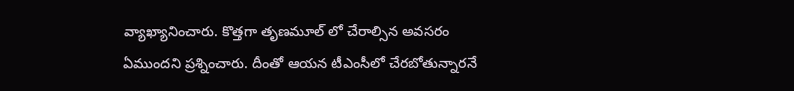వ్యాఖ్యానించారు. కొత్తగా తృణమూల్ లో చేరాల్సిన అవసరం ఏముందని ప్రశ్నించారు. దీంతో ఆయన టీఎంసీలో చేరబోతున్నారనే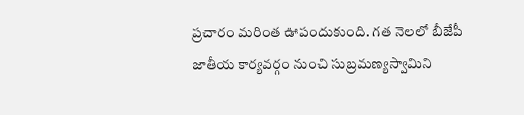ప్రచారం మరింత ఊపందుకుంది. గత నెలలో బీజేపీ జాతీయ కార్యవర్గం నుంచి సుబ్రమణ్యస్వామిని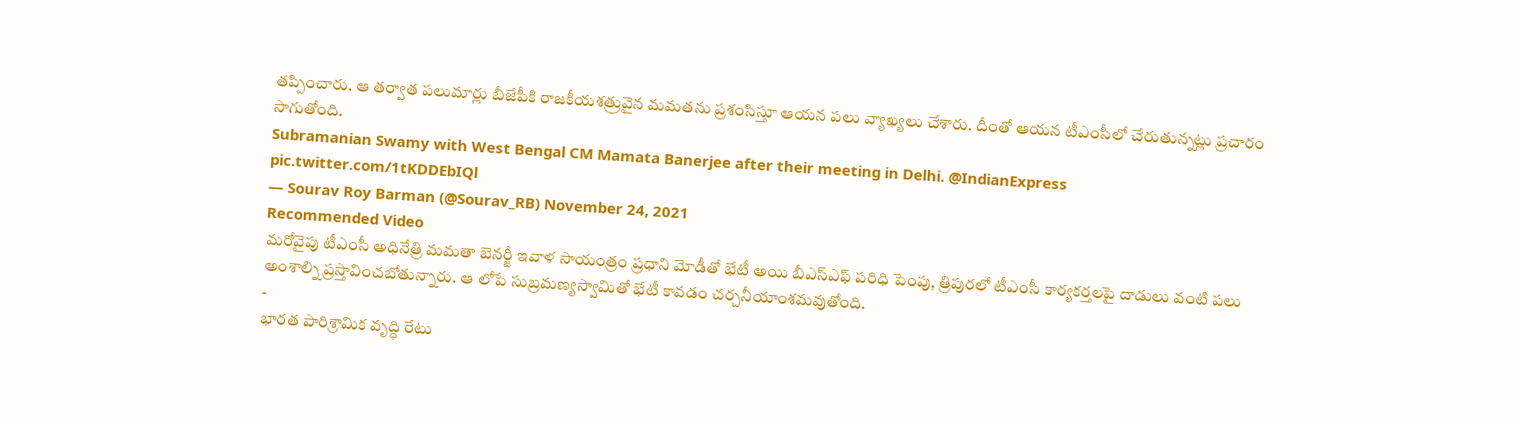తప్పించారు. ఆ తర్వాత పలుమార్లు బీజేపీకి రాజకీయశత్రువైన మమతను ప్రశంసిస్తూ ఆయన పలు వ్యాఖ్యలు చేశారు. దీంతో ఆయన టీఎంసీలో చేరుతున్నట్లు ప్రచారం సాగుతోంది.
Subramanian Swamy with West Bengal CM Mamata Banerjee after their meeting in Delhi. @IndianExpress pic.twitter.com/1tKDDEbIQl
— Sourav Roy Barman (@Sourav_RB) November 24, 2021
Recommended Video
మరోవైపు టీఎంసీ అధినేత్రి మమతా బెనర్జీ ఇవాళ సాయంత్రం ప్రధాని మోడీతో భేటీ అయి బీఎస్ఎఫ్ పరిధి పెంపు, త్రిపురలో టీఎంసీ కార్యకర్తలపై దాడులు వంటి పలు అంశాల్ని ప్రస్తావించబోతున్నారు. ఆ లోపే సుబ్రమణ్యస్వామితో భేటీ కావడం చర్చనీయాంశమవుతోంది.
-
భారత పారిశ్రామిక వృద్ధి రేటు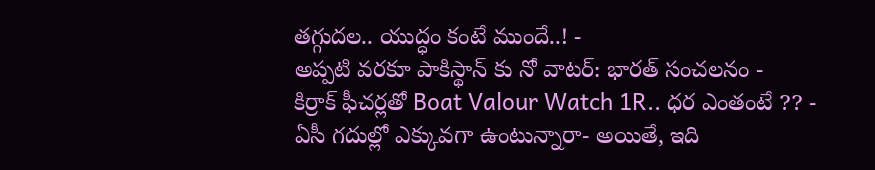తగ్గుదల.. యుద్ధం కంటే ముందే..! -
అప్పటి వరకూ పాకిస్థాన్ కు నో వాటర్: భారత్ సంచలనం -
కిర్రాక్ ఫీచర్లతో Boat Valour Watch 1R.. ధర ఎంతంటే ?? -
ఏసీ గదుల్లో ఎక్కువగా ఉంటున్నారా- అయితే, ఇది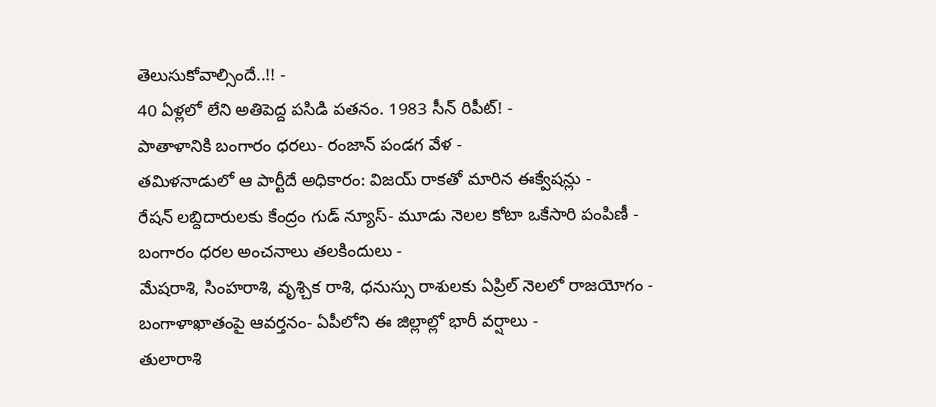తెలుసుకోవాల్సిందే..!! -
40 ఏళ్లలో లేని అతిపెద్ద పసిడి పతనం. 1983 సీన్ రిపీట్! -
పాతాళానికి బంగారం ధరలు- రంజాన్ పండగ వేళ -
తమిళనాడులో ఆ పార్టీదే అధికారం: విజయ్ రాకతో మారిన ఈక్వేషన్లు -
రేషన్ లబ్దిదారులకు కేంద్రం గుడ్ న్యూస్- మూడు నెలల కోటా ఒకేసారి పంపిణీ -
బంగారం ధరల అంచనాలు తలకిందులు -
మేషరాశి, సింహరాశి, వృశ్చిక రాశి, ధనుస్సు రాశులకు ఏప్రిల్ నెలలో రాజయోగం -
బంగాళాఖాతంపై ఆవర్తనం- ఏపీలోని ఈ జిల్లాల్లో భారీ వర్షాలు -
తులారాశి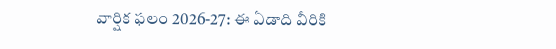వార్షిక ఫలం 2026-27: ఈ ఏడాది వీరికి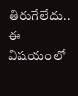తిరుగేలేదు.. ఈ విషయంలో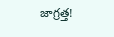జాగ్రత్త!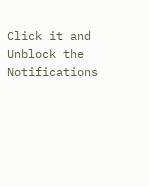Click it and Unblock the Notifications